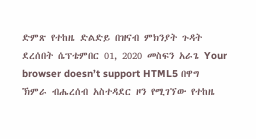ድምጽ የተከዜ ድልድይ በዝናብ ምክንያት ጉዳት ደረሰበት ሴፕቴምበር 01, 2020 መስፍን አራጌ Your browser doesn’t support HTML5 በዋግ ኽምራ ብሔረሰብ አስተዳደር ዞን የሚገኘው የተከዜ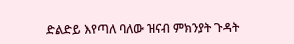ድልድይ እየጣለ ባለው ዝናብ ምክንያት ጉዳት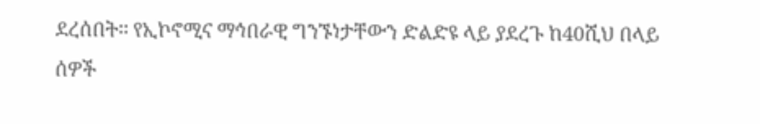ደረሰበት፡፡ የኢኮኖሚና ማኅበራዊ ግንኙነታቸውን ድልድዩ ላይ ያደረጉ ከ40ሺህ በላይ ሰዎች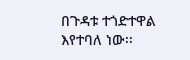በጉዳቱ ተጎድተዋል እየተባለ ነው፡፡